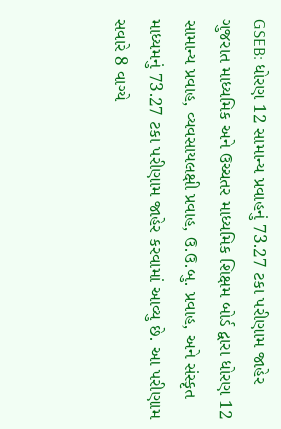GSEB: ધોરણ 12 સામાન્ય પ્રવાહનું 73.27 ટકા પરીણામ જાહેર
ગુજરાત માધ્યમિક અને ઉચ્ચતર માધ્યમિક શિક્ષમ બોર્ડ દ્વારા ધોરણ 12 સામાન્ય પ્રવાહ, વ્યવસાયલક્ષી પ્રવાહ, ઉ.ઉ.બુ. પ્રવાહ, અને સંસ્કૃત માધ્યમનું 73.27 ટકા પરીણામ જાહેર કરવામાં આવ્યુ છે. આ પરીણામ સવારે 8 વાગ્યે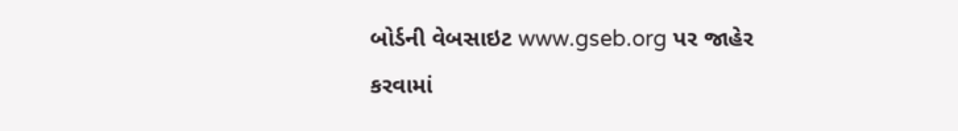બોર્ડની વેબસાઇટ www.gseb.org પર જાહેર કરવામાં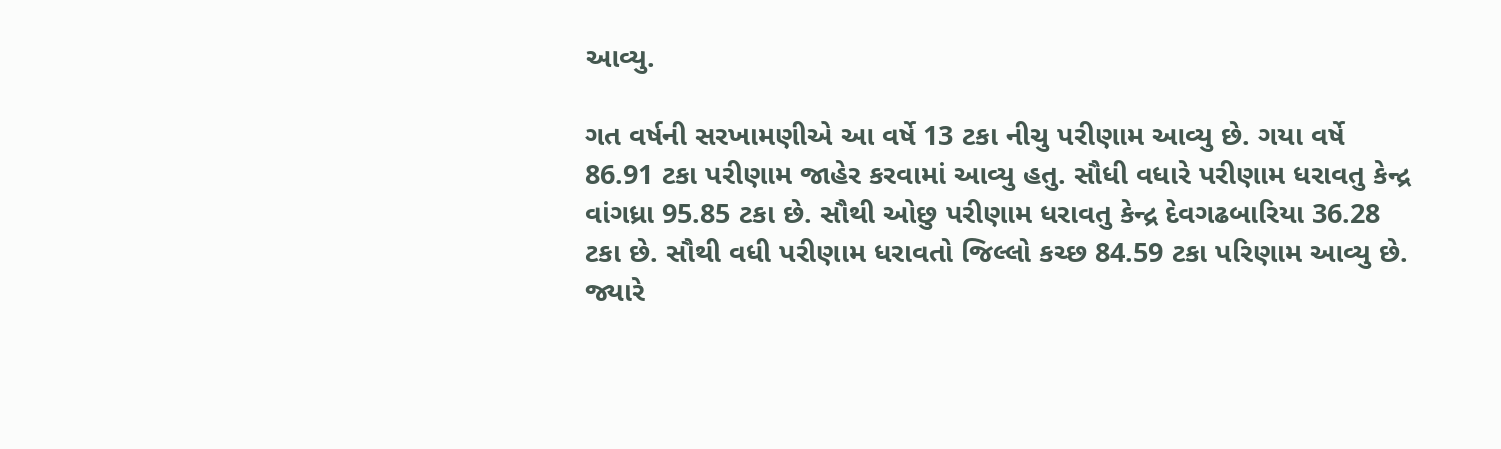આવ્યુ.

ગત વર્ષની સરખામણીએ આ વર્ષે 13 ટકા નીચુ પરીણામ આવ્યુ છે. ગયા વર્ષે 86.91 ટકા પરીણામ જાહેર કરવામાં આવ્યુ હતુ. સૌધી વધારે પરીણામ ધરાવતુ કેન્દ્ર વાંગધ્રા 95.85 ટકા છે. સૌથી ઓછુ પરીણામ ધરાવતુ કેન્દ્ર દેવગઢબારિયા 36.28 ટકા છે. સૌથી વધી પરીણામ ધરાવતો જિલ્લો કચ્છ 84.59 ટકા પરિણામ આવ્યુ છે. જ્યારે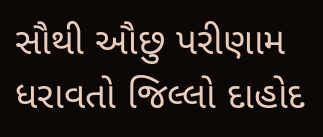સૌથી ઔછુ પરીણામ ધરાવતો જિલ્લો દાહોદ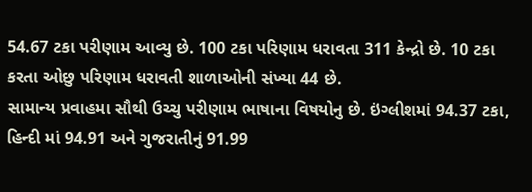54.67 ટકા પરીણામ આવ્યુ છે. 100 ટકા પરિણામ ધરાવતા 311 કેન્દ્રો છે. 10 ટકા કરતા ઓછુ પરિણામ ધરાવતી શાળાઓની સંખ્યા 44 છે.
સામાન્ય પ્રવાહમા સૌથી ઉચ્ચુ પરીણામ ભાષાના વિષયોનુ છે. ઇંગ્લીશમાં 94.37 ટકા, હિન્દી માં 94.91 અને ગુજરાતીનું 91.99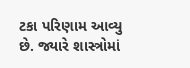ટકા પરિણામ આવ્યુ છે. જ્યારે શાસ્ત્રોમાં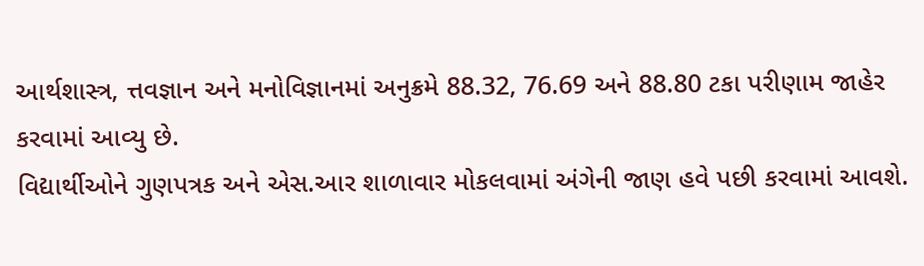આર્થશાસ્ત્ર, ત્તવજ્ઞાન અને મનોવિજ્ઞાનમાં અનુક્રમે 88.32, 76.69 અને 88.80 ટકા પરીણામ જાહેર કરવામાં આવ્યુ છે.
વિદ્યાર્થીઓને ગુણપત્રક અને એસ.આર શાળાવાર મોકલવામાં અંગેની જાણ હવે પછી કરવામાં આવશે.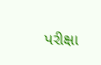પરીક્ષા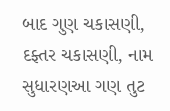બાદ ગુણ ચકાસણી, દફ્તર ચકાસણી, નામ સુધારણઆ ગણ તુટ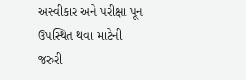અસ્વીકાર અને પરીક્ષા પૂન ઉપસ્થિત થવા માટેની જરુરી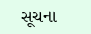સૂચના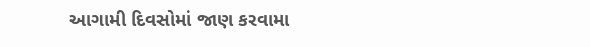આગામી દિવસોમાં જાણ કરવામા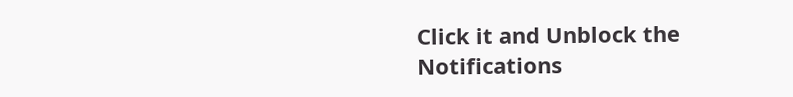Click it and Unblock the Notifications